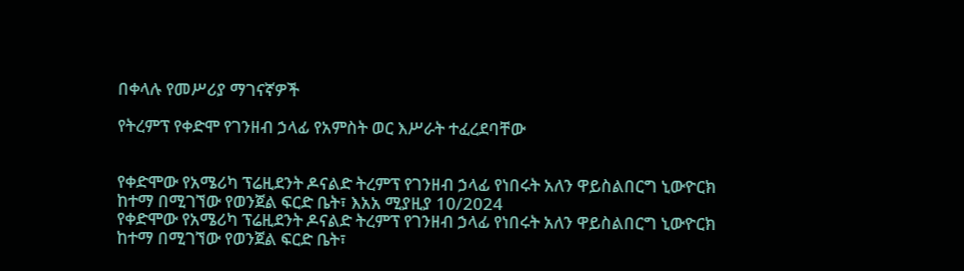በቀላሉ የመሥሪያ ማገናኛዎች

የትረምፕ የቀድሞ የገንዘብ ኃላፊ የአምስት ወር እሥራት ተፈረደባቸው


የቀድሞው የአሜሪካ ፕሬዚደንት ዶናልድ ትረምፕ የገንዘብ ኃላፊ የነበሩት አለን ዋይስልበርግ ኒውዮርክ ከተማ በሚገኘው የወንጀል ፍርድ ቤት፣ እአአ ሚያዚያ 10/2024
የቀድሞው የአሜሪካ ፕሬዚደንት ዶናልድ ትረምፕ የገንዘብ ኃላፊ የነበሩት አለን ዋይስልበርግ ኒውዮርክ ከተማ በሚገኘው የወንጀል ፍርድ ቤት፣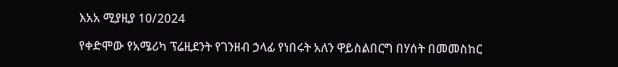እአአ ሚያዚያ 10/2024

የቀድሞው የአሜሪካ ፕሬዚደንት የገንዘብ ኃላፊ የነበሩት አለን ዋይስልበርግ በሃሰት በመመስከር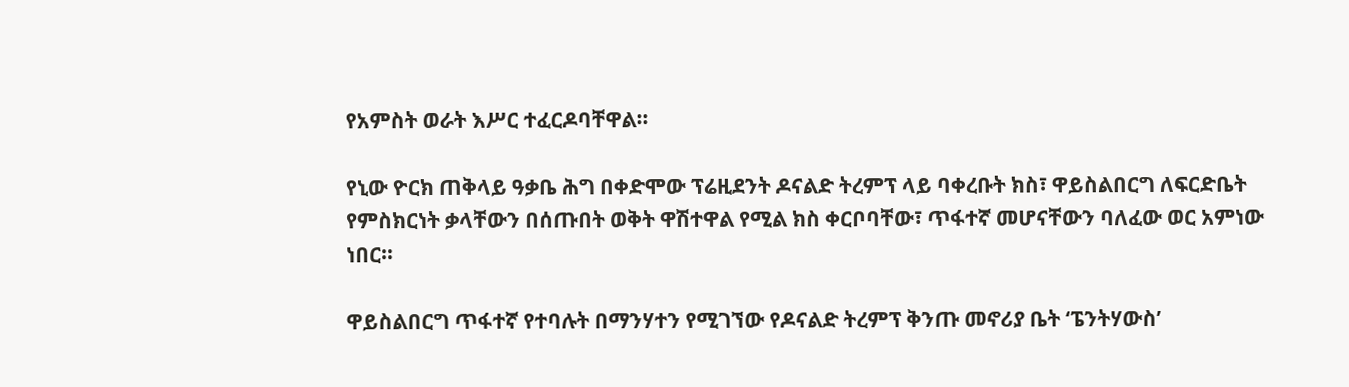የአምስት ወራት እሥር ተፈርዶባቸዋል።

የኒው ዮርክ ጠቅላይ ዓቃቤ ሕግ በቀድሞው ፕሬዚደንት ዶናልድ ትረምፕ ላይ ባቀረቡት ክስ፣ ዋይስልበርግ ለፍርድቤት የምስክርነት ቃላቸውን በሰጡበት ወቅት ዋሽተዋል የሚል ክስ ቀርቦባቸው፣ ጥፋተኛ መሆናቸውን ባለፈው ወር አምነው ነበር።

ዋይስልበርግ ጥፋተኛ የተባሉት በማንሃተን የሚገኘው የዶናልድ ትረምፕ ቅንጡ መኖሪያ ቤት ‘ፔንትሃውስ’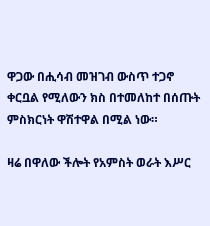ዋጋው በሒሳብ መዝገብ ውስጥ ተጋኖ ቀርቧል የሚለውን ክስ በተመለከተ በሰጡት ምስክርነት ዋሽተዋል በሚል ነው።

ዛሬ በዋለው ችሎት የአምስት ወራት እሥር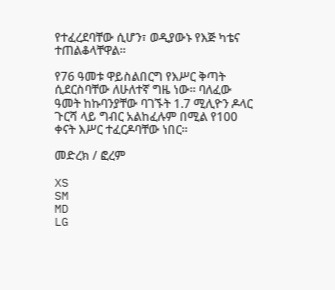የተፈረደባቸው ሲሆን፣ ወዲያውኑ የእጅ ካቴና ተጠልቆላቸዋል።

የ76 ዓመቱ ዋይስልበርግ የእሥር ቅጣት ሲደርስባቸው ለሁለተኛ ግዜ ነው። ባለፈው ዓመት ከኩባንያቸው ባገኙት 1.7 ሚሊዮን ዶላር ጉርሻ ላይ ግብር አልከፈሉም በሚል የ100 ቀናት እሥር ተፈርዶባቸው ነበር።

መድረክ / ፎረም

XS
SM
MD
LG